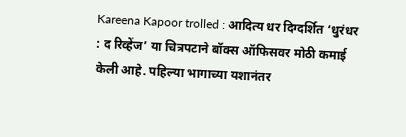Kareena Kapoor trolled : आदित्य धर दिग्दर्शित ‘धुरंधर : द रिव्हेंज’ या चित्रपटाने बॉक्स ऑफिसवर मोठी कमाई केली आहे. पहिल्या भागाच्या यशानंतर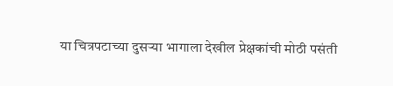या चित्रपटाच्या दुसऱ्या भागाला देखील प्रेक्षकांची मोठी पसंती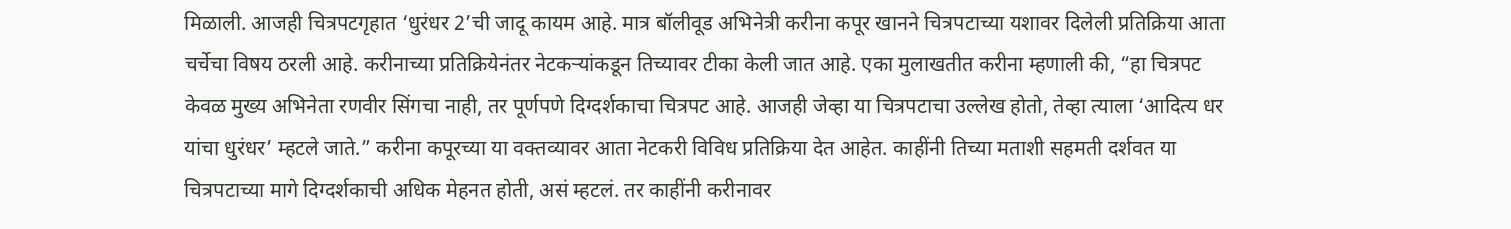मिळाली. आजही चित्रपटगृहात ‘धुरंधर 2’ची जादू कायम आहे. मात्र बॉलीवूड अभिनेत्री करीना कपूर खानने चित्रपटाच्या यशावर दिलेली प्रतिक्रिया आता चर्चेचा विषय ठरली आहे. करीनाच्या प्रतिक्रियेनंतर नेटकऱ्यांकडून तिच्यावर टीका केली जात आहे. एका मुलाखतीत करीना म्हणाली की, “हा चित्रपट केवळ मुख्य अभिनेता रणवीर सिंगचा नाही, तर पूर्णपणे दिग्दर्शकाचा चित्रपट आहे. आजही जेव्हा या चित्रपटाचा उल्लेख होतो, तेव्हा त्याला ‘आदित्य धर यांचा धुरंधर’ म्हटले जाते.” करीना कपूरच्या या वक्तव्यावर आता नेटकरी विविध प्रतिक्रिया देत आहेत. काहींनी तिच्या मताशी सहमती दर्शवत या चित्रपटाच्या मागे दिग्दर्शकाची अधिक मेहनत होती, असं म्हटलं. तर काहींनी करीनावर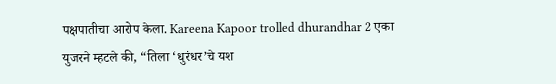पक्षपातीचा आरोप केला. Kareena Kapoor trolled dhurandhar 2 एका युजरने म्हटले की, “तिला ‘धुरंधर’चे यश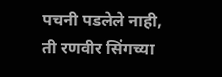पचनी पडलेले नाही, ती रणवीर सिंगच्या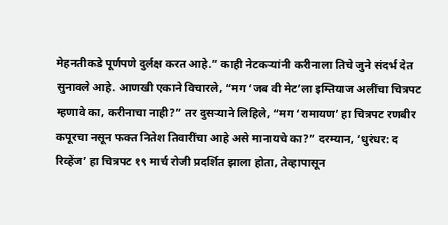मेहनतीकडे पूर्णपणे दुर्लक्ष करत आहे.” काही नेटकऱ्यांनी करीनाला तिचे जुने संदर्भ देत सुनावले आहे. आणखी एकाने विचारले, “मग ‘जब वी मेट’ला इम्तियाज अलींचा चित्रपट म्हणावे का, करीनाचा नाही?” तर दुसऱ्याने लिहिले, “मग ‘रामायण’ हा चित्रपट रणबीर कपूरचा नसून फक्त नितेश तिवारींचा आहे असे मानायचे का?” दरम्यान, ‘धुरंधर: द रिव्हेंज’ हा चित्रपट १९ मार्च रोजी प्रदर्शित झाला होता, तेव्हापासून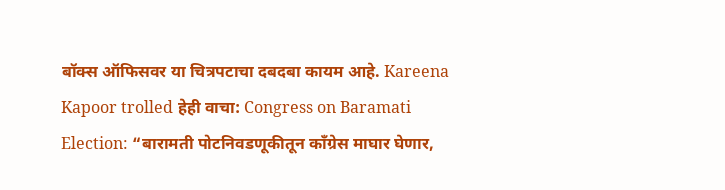बॉक्स ऑफिसवर या चित्रपटाचा दबदबा कायम आहे. Kareena Kapoor trolled हेही वाचा: Congress on Baramati Election: “बारामती पोटनिवडणूकीतून काँग्रेस माघार घेणार,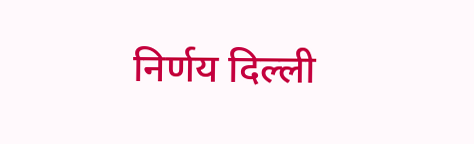निर्णय दिल्ली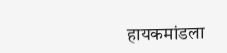हायकमांडला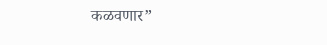कळवणार”